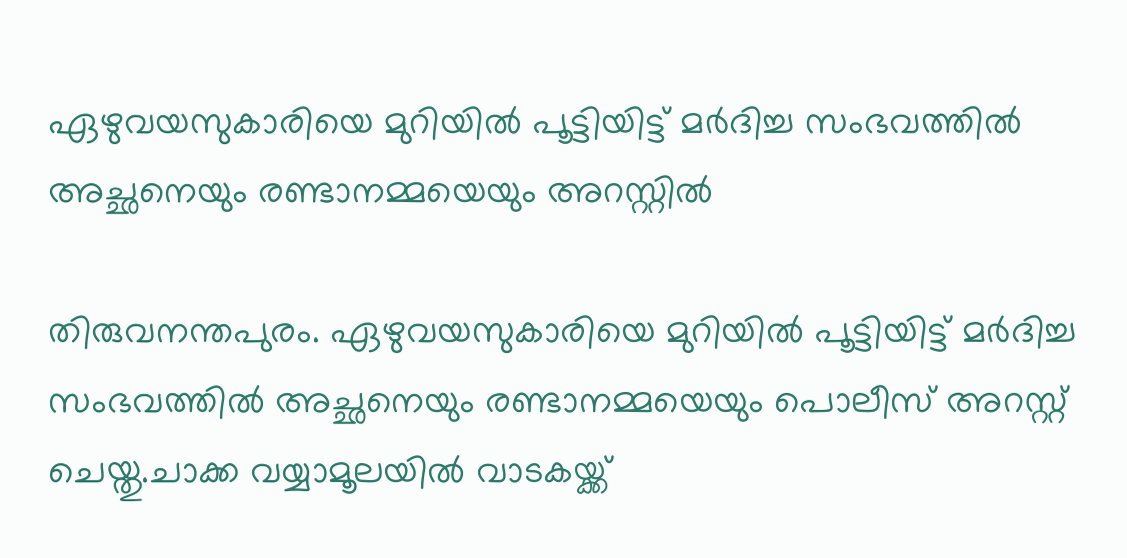ഏഴുവയസുകാരിയെ മുറിയിൽ പൂട്ടിയിട്ട് മർദിച്ച സംഭവത്തിൽ അച്ഛനെയും രണ്ടാനമ്മയെയും അറസ്റ്റിൽ

തിരുവനന്തപുരം. ഏഴുവയസുകാരിയെ മുറിയിൽ പൂട്ടിയിട്ട് മർദിച്ച സംഭവത്തിൽ അച്ഛനെയും രണ്ടാനമ്മയെയും പൊലീസ് അറസ്റ്റ് ചെയ്തു.ചാക്ക വയ്യാമൂലയിൽ വാടകയ്ക്ക്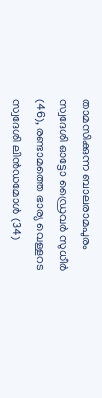താമസിക്കുന്ന ബാലരാമപുരം സ്വദേശി ഓട്ടോ ഡ്രൈവർ സുധീർ (46), രണ്ടാമത്തെ ഭാര്യ വെള്ളറട സ്വദേശി ലിൻഡമോൾ (34)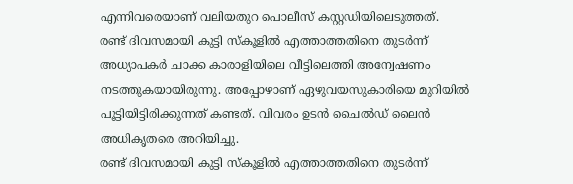എന്നിവരെയാണ് വലിയതുറ പൊലീസ് കസ്റ്റഡിയിലെടുത്തത്.
രണ്ട് ദിവസമായി കുട്ടി സ്കൂളിൽ എത്താത്തതിനെ തുടർന്ന് അധ്യാപകർ ചാക്ക കാരാളിയിലെ വീട്ടിലെത്തി അന്വേഷണം നടത്തുകയായിരുന്നു. അപ്പോഴാണ് ഏഴുവയസുകാരിയെ മുറിയിൽ പൂട്ടിയിട്ടിരിക്കുന്നത് കണ്ടത്. വിവരം ഉടൻ ചൈൽഡ് ലൈൻ അധികൃതരെ അറിയിച്ചു.
രണ്ട് ദിവസമായി കുട്ടി സ്കൂളിൽ എത്താത്തതിനെ തുടർന്ന്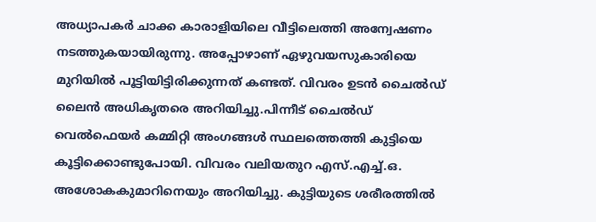അധ്യാപകർ ചാക്ക കാരാളിയിലെ വീട്ടിലെത്തി അന്വേഷണം നടത്തുകയായിരുന്നു. അപ്പോഴാണ് ഏഴുവയസുകാരിയെ മുറിയിൽ പൂട്ടിയിട്ടിരിക്കുന്നത് കണ്ടത്. വിവരം ഉടൻ ചൈൽഡ് ലൈൻ അധികൃതരെ അറിയിച്ചു.പിന്നീട് ചൈൽഡ് വെൽഫെയർ കമ്മിറ്റി അംഗങ്ങൾ സ്ഥലത്തെത്തി കുട്ടിയെ കൂട്ടിക്കൊണ്ടുപോയി. വിവരം വലിയതുറ എസ്.എച്ച്.ഒ. അശോകകുമാറിനെയും അറിയിച്ചു. കുട്ടിയുടെ ശരീരത്തിൽ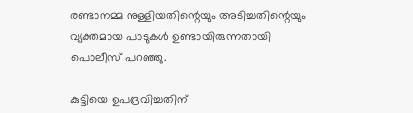രണ്ടാനമ്മ നുള്ളിയതിന്റെയും അടിച്ചതിന്റെയും വ്യക്തമായ പാടുകൾ ഉണ്ടായിരുന്നതായി പൊലീസ് പറഞ്ഞു.

കുട്ടിയെ ഉപദ്രവിച്ചതിന്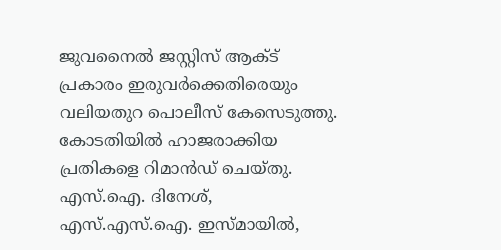ജുവനൈൽ ജസ്റ്റിസ് ആക്ട‌് പ്രകാരം ഇരുവർക്കെതിരെയും വലിയതുറ പൊലീസ് കേസെടുത്തു. കോടതിയിൽ ഹാജരാക്കിയ പ്രതികളെ റിമാൻഡ് ചെയ്തു. എസ്.ഐ. ദിനേശ്, എസ്.എസ്.ഐ. ഇസ്മായിൽ,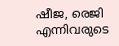ഷീജ, രെജി എന്നിവരുടെ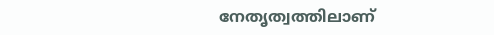നേതൃത്വത്തിലാണ്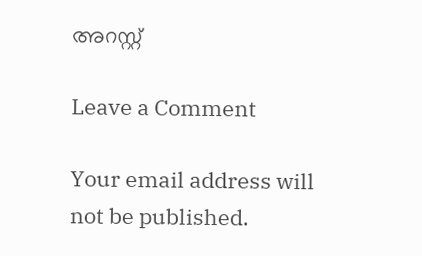അറസ്റ്റ്

Leave a Comment

Your email address will not be published.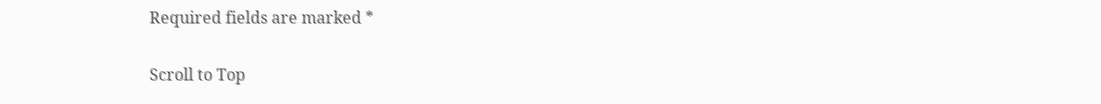Required fields are marked *

Scroll to Top